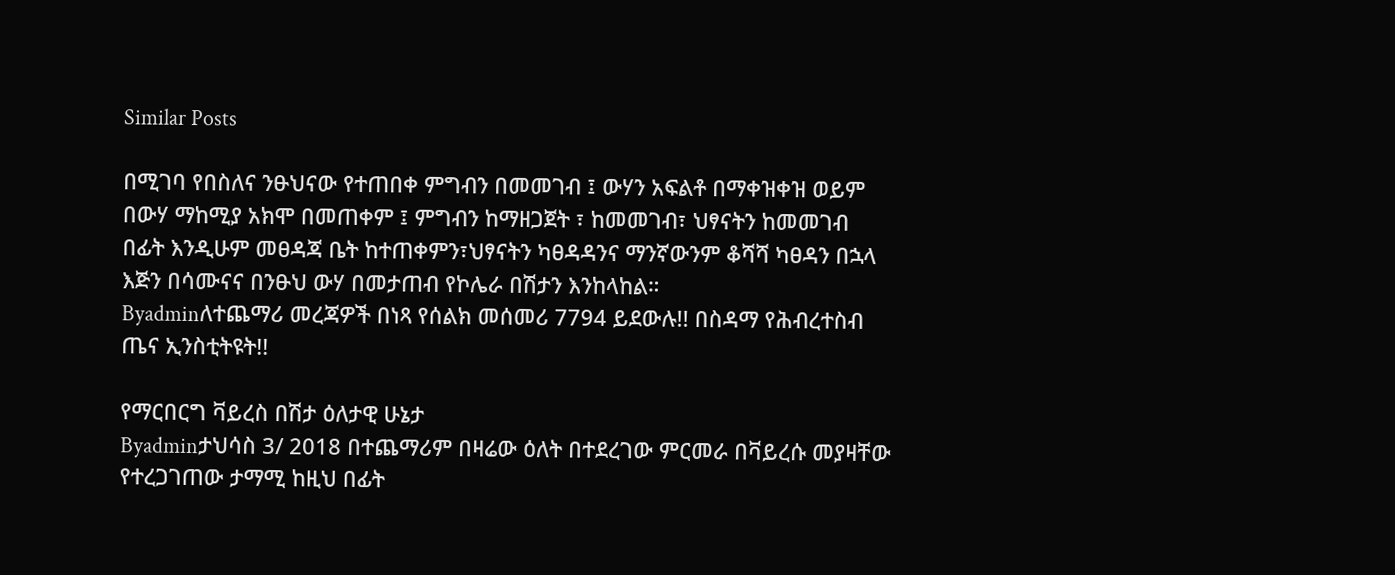Similar Posts

በሚገባ የበስለና ንፁህናው የተጠበቀ ምግብን በመመገብ ፤ ውሃን አፍልቶ በማቀዝቀዝ ወይም በውሃ ማከሚያ አክሞ በመጠቀም ፤ ምግብን ከማዘጋጀት ፣ ከመመገብ፣ ህፃናትን ከመመገብ በፊት እንዲሁም መፀዳጃ ቤት ከተጠቀምን፣ህፃናትን ካፀዳዳንና ማንኛውንም ቆሻሻ ካፀዳን በኋላ እጅን በሳሙናና በንፁህ ውሃ በመታጠብ የኮሌራ በሽታን እንከላከል።
Byadminለተጨማሪ መረጃዎች በነጻ የሰልክ መሰመሪ 7794 ይደውሉ!! በስዳማ የሕብረተስብ ጤና ኢንስቲትዩት!!

የማርበርግ ቫይረስ በሽታ ዕለታዊ ሁኔታ
Byadminታህሳስ 3/ 2018 በተጨማሪም በዛሬው ዕለት በተደረገው ምርመራ በቫይረሱ መያዛቸው የተረጋገጠው ታማሚ ከዚህ በፊት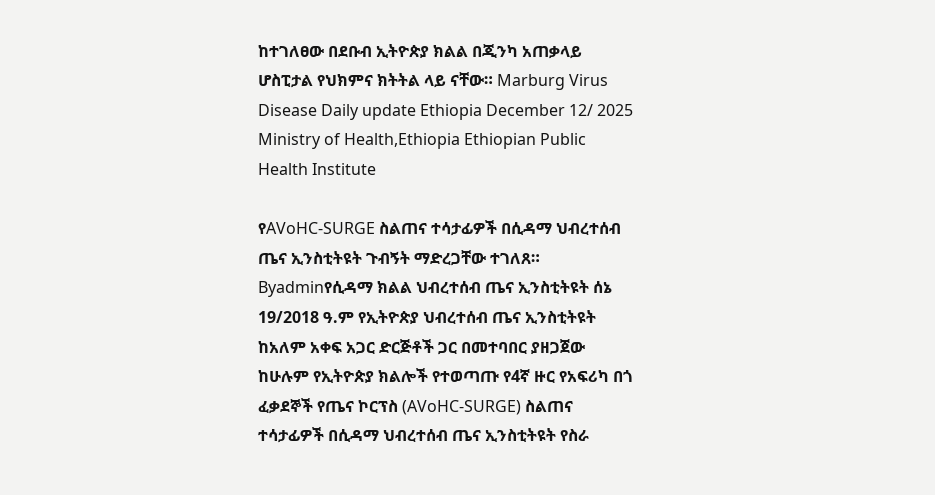ከተገለፀው በደቡብ ኢትዮጵያ ክልል በጂንካ አጠቃላይ ሆስፒታል የህክምና ክትትል ላይ ናቸው። Marburg Virus Disease Daily update Ethiopia December 12/ 2025 Ministry of Health,Ethiopia Ethiopian Public Health Institute

የAVoHC-SURGE ስልጠና ተሳታፊዎች በሲዳማ ህብረተሰብ ጤና ኢንስቲትዩት ጉብኝት ማድረጋቸው ተገለጸ።
Byadminየሲዳማ ክልል ህብረተሰብ ጤና ኢንስቲትዩት ሰኔ 19/2018 ዓ.ም የኢትዮጵያ ህብረተሰብ ጤና ኢንስቲትዩት ከአለም አቀፍ አጋር ድርጅቶች ጋር በመተባበር ያዘጋጀው ከሁሉም የኢትዮጵያ ክልሎች የተወጣጡ የ4ኛ ዙር የአፍሪካ በጎ ፈቃደኞች የጤና ኮርፕስ (AVoHC-SURGE) ስልጠና ተሳታፊዎች በሲዳማ ህብረተሰብ ጤና ኢንስቲትዩት የስራ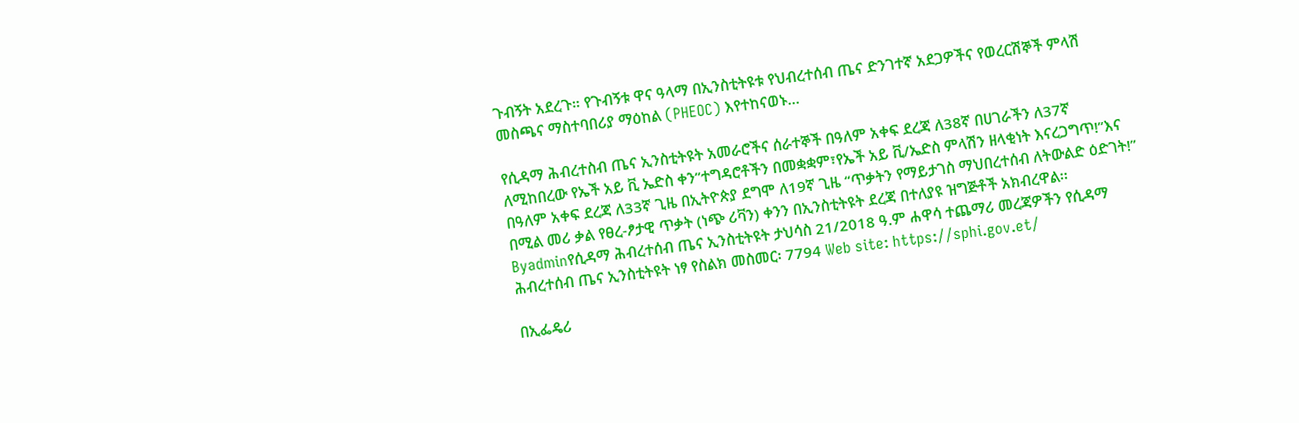ጉብኝት አደረጉ። የጉብኝቱ ዋና ዓላማ በኢንስቲትዩቱ የህብረተሰብ ጤና ድንገተኛ አደጋዎችና የወረርሽኞች ምላሽ መስጫና ማስተባበሪያ ማዕከል (PHEOC) እየተከናወኑ…

የሲዳማ ሕብረተስብ ጤና ኢንስቲትዩት አመራሮችና ሰራተኞች በዓለም አቀፍ ደረጃ ለ38ኛ በሀገራችን ለ37ኛ ለሚከበረው የኤች አይ ቪ ኤድስ ቀን”ተግዳሮቶችን በመቋቋም፣የኤች አይ ቪ/ኤድስ ምላሽን ዘላቂነት እናረጋግጥ!”እና በዓለም አቀፍ ደረጃ ለ33ኛ ጊዜ በኢትዮጵያ ደግሞ ለ19ኛ ጊዜ “ጥቃትን የማይታገስ ማህበረተሰብ ለትውልድ ዕድገት!” በሚል መሪ ቃል የፀረ-ፆታዊ ጥቃት (ነጭ ሪቫን) ቀንን በኢንስቲትዩት ደረጃ በተለያዩ ዝግጅቶች አክብረዋል፡፡
Byadminየሲዳማ ሕብረተሰብ ጤና ኢንስቲትዩት ታህሳስ 21/2018 ዓ.ም ሐዋሳ ተጨማሪ መረጃዎችን የሲዳማ ሕብረተሰብ ጤና ኢንስቲትዩት ነፃ የስልክ መስመር፡ 7794 Web site: https://sphi.gov.et/

በኢፌዴሪ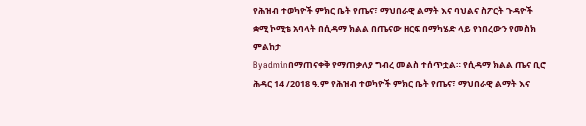የሕዝብ ተወካዮች ምክር ቤት የጤና፣ ማህበራዊ ልማት እና ባህልና ስፖርት ጉዳዮች ቋሚ ኮሚቴ አባላት በሲዳማ ክልል በጤናው ዘርፍ በማካሄድ ላይ የነበረውን የመስክ ምልከታ
Byadminበማጠናቀቅ የማጠቃለያ ግብረ መልስ ተሰጥቷል። የሲዳማ ክልል ጤና ቢሮ ሕዳር 14 /2018 ዓ.ም የሕዝብ ተወካዮች ምክር ቤት የጤና፣ ማህበራዊ ልማት እና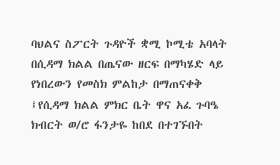ባህልና ስፖርት ጉዳዮች ቋሚ ኮሚቴ አባላት በሲዳማ ክልል በጤናው ዘርፍ በማካሄድ ላይ የነበረውን የመስክ ምልከታ በማጠናቀቅ ፤የሲዳማ ክልል ምክር ቤት ዋና አፈ ጉባዔ ክብርት ወ/ሮ ፋንታዬ ከበደ በተገኙበት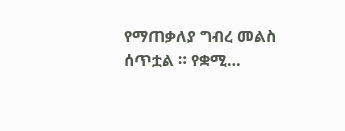የማጠቃለያ ግብረ መልስ ሰጥቷል ። የቋሚ…